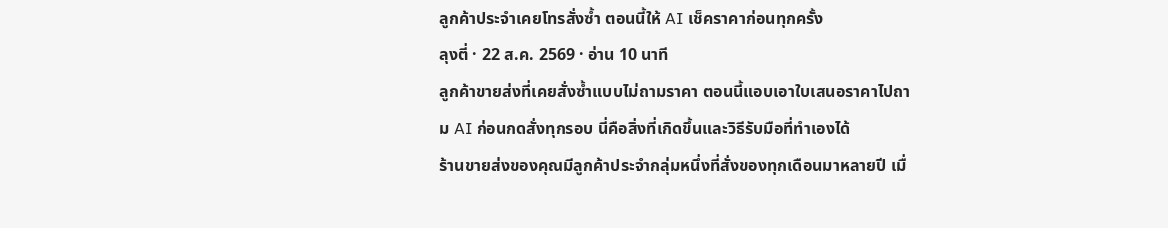ลูกค้าประจำเคยโทรสั่งซ้ำ ตอนนี้ให้ AI เช็คราคาก่อนทุกครั้ง
ลุงตี่ · 22 ส.ค. 2569 · อ่าน 10 นาที
ลูกค้าขายส่งที่เคยสั่งซ้ำแบบไม่ถามราคา ตอนนี้แอบเอาใบเสนอราคาไปถาม AI ก่อนกดสั่งทุกรอบ นี่คือสิ่งที่เกิดขึ้นและวิธีรับมือที่ทำเองได้
ร้านขายส่งของคุณมีลูกค้าประจำกลุ่มหนึ่งที่สั่งของทุกเดือนมาหลายปี เมื่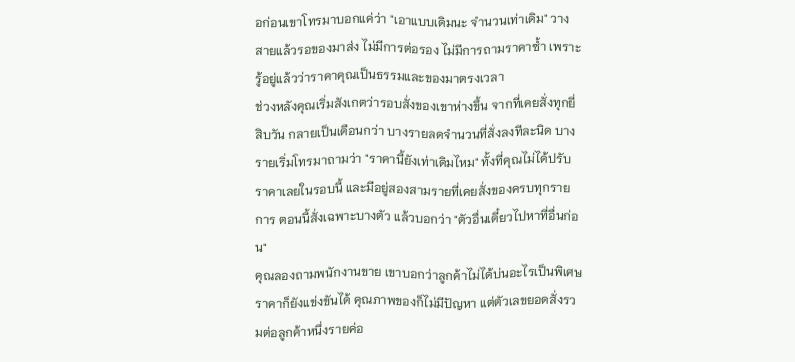อก่อนเขาโทรมาบอกแค่ว่า "เอาแบบเดิมนะ จำนวนเท่าเดิม" วางสายแล้วรอของมาส่ง ไม่มีการต่อรอง ไม่มีการถามราคาซ้ำ เพราะรู้อยู่แล้วว่าราคาคุณเป็นธรรมและของมาตรงเวลา
ช่วงหลังคุณเริ่มสังเกตว่ารอบสั่งของเขาห่างขึ้น จากที่เคยสั่งทุกยี่สิบวัน กลายเป็นเดือนกว่า บางรายลดจำนวนที่สั่งลงทีละนิด บางรายเริ่มโทรมาถามว่า "ราคานี้ยังเท่าเดิมไหม" ทั้งที่คุณไม่ได้ปรับราคาเลยในรอบนี้ และมีอยู่สองสามรายที่เคยสั่งของครบทุกรายการ ตอนนี้สั่งเฉพาะบางตัว แล้วบอกว่า "ตัวอื่นเดี๋ยวไปหาที่อื่นก่อน"
คุณลองถามพนักงานขาย เขาบอกว่าลูกค้าไม่ได้บ่นอะไรเป็นพิเศษ ราคาก็ยังแข่งขันได้ คุณภาพของก็ไม่มีปัญหา แต่ตัวเลขยอดสั่งรวมต่อลูกค้าหนึ่งรายค่อ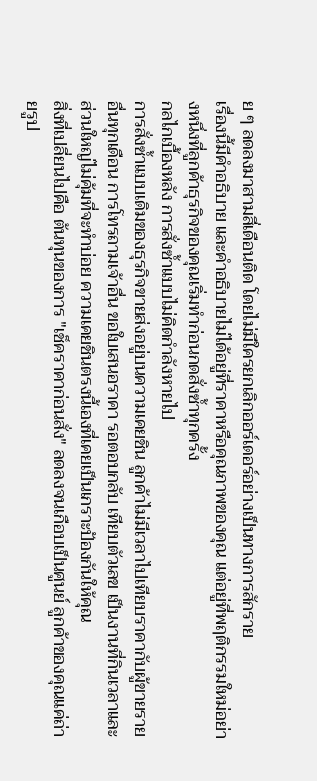ย ๆ ลดลงมาสามสี่เดือนติด โดยไม่มีใครยกเลิกออร์เดอร์อย่างเป็นทางการสักราย
เรื่องนี้มีคำอธิบาย และคำอธิบายไม่ได้อยู่ที่ราคาหรือคุณภาพของคุณ แต่อยู่ที่พฤติกรรมใหม่อย่างหนึ่งที่ลูกค้าธุรกิจของคุณเริ่มทำก่อนกดสั่งซ้ำทุกครั้ง
กลไกเบื้องหลัง การสั่งซ้ำแบบไม่คิดกำลังหายไป
การสั่งซ้ำแบบเดิมของธุรกิจขายส่งอยู่บนความเคยชิน ลูกค้าไม่มีเวลาไปเทียบราคากับผู้ขายรายอื่นทุกเดือน การโทรถามเจ้าอื่น ขอใบเสนอราคา รอตอบกลับ เทียบตัวเลข เป็นงานที่กินเวลาและส่วนใหญ่ไม่คุ้มที่จะทำบ่อย ความเคยชินตรงนี้เองที่เคยเป็นเกราะป้องกันให้คุณ
สิ่งที่เปลี่ยนไปคือ ต้นทุนของการ "เช็คราคาก่อนสั่ง" ลดลงจนเกือบเป็นศูนย์ ลูกค้าของคุณแค่ถ่ายรูป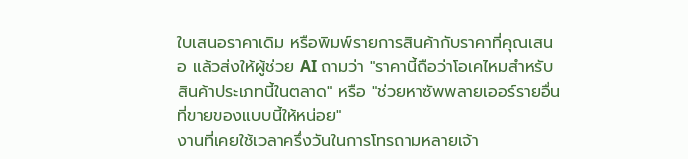ใบเสนอราคาเดิม หรือพิมพ์รายการสินค้ากับราคาที่คุณเสนอ แล้วส่งให้ผู้ช่วย AI ถามว่า "ราคานี้ถือว่าโอเคไหมสำหรับสินค้าประเภทนี้ในตลาด" หรือ "ช่วยหาซัพพลายเออร์รายอื่นที่ขายของแบบนี้ให้หน่อย"
งานที่เคยใช้เวลาครึ่งวันในการโทรถามหลายเจ้า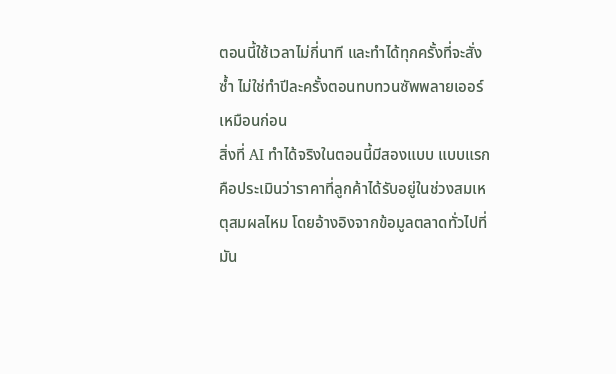ตอนนี้ใช้เวลาไม่กี่นาที และทำได้ทุกครั้งที่จะสั่งซ้ำ ไม่ใช่ทำปีละครั้งตอนทบทวนซัพพลายเออร์เหมือนก่อน
สิ่งที่ AI ทำได้จริงในตอนนี้มีสองแบบ แบบแรกคือประเมินว่าราคาที่ลูกค้าได้รับอยู่ในช่วงสมเหตุสมผลไหม โดยอ้างอิงจากข้อมูลตลาดทั่วไปที่มัน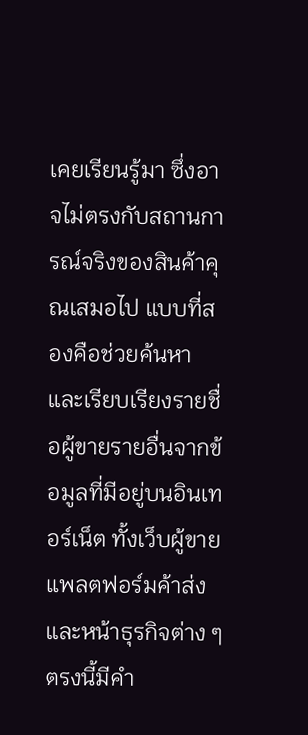เคยเรียนรู้มา ซึ่งอาจไม่ตรงกับสถานการณ์จริงของสินค้าคุณเสมอไป แบบที่สองคือช่วยค้นหาและเรียบเรียงรายชื่อผู้ขายรายอื่นจากข้อมูลที่มีอยู่บนอินเทอร์เน็ต ทั้งเว็บผู้ขาย แพลตฟอร์มค้าส่ง และหน้าธุรกิจต่าง ๆ
ตรงนี้มีคำ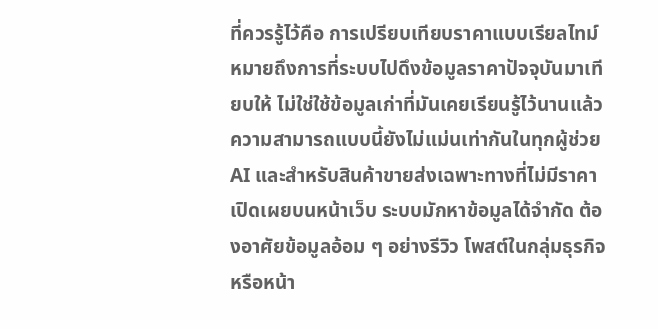ที่ควรรู้ไว้คือ การเปรียบเทียบราคาแบบเรียลไทม์ หมายถึงการที่ระบบไปดึงข้อมูลราคาปัจจุบันมาเทียบให้ ไม่ใช่ใช้ข้อมูลเก่าที่มันเคยเรียนรู้ไว้นานแล้ว ความสามารถแบบนี้ยังไม่แม่นเท่ากันในทุกผู้ช่วย AI และสำหรับสินค้าขายส่งเฉพาะทางที่ไม่มีราคาเปิดเผยบนหน้าเว็บ ระบบมักหาข้อมูลได้จำกัด ต้องอาศัยข้อมูลอ้อม ๆ อย่างรีวิว โพสต์ในกลุ่มธุรกิจ หรือหน้า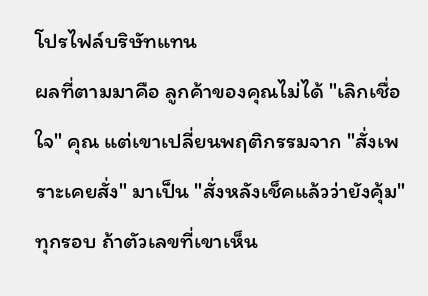โปรไฟล์บริษัทแทน
ผลที่ตามมาคือ ลูกค้าของคุณไม่ได้ "เลิกเชื่อใจ" คุณ แต่เขาเปลี่ยนพฤติกรรมจาก "สั่งเพราะเคยสั่ง" มาเป็น "สั่งหลังเช็คแล้วว่ายังคุ้ม" ทุกรอบ ถ้าตัวเลขที่เขาเห็น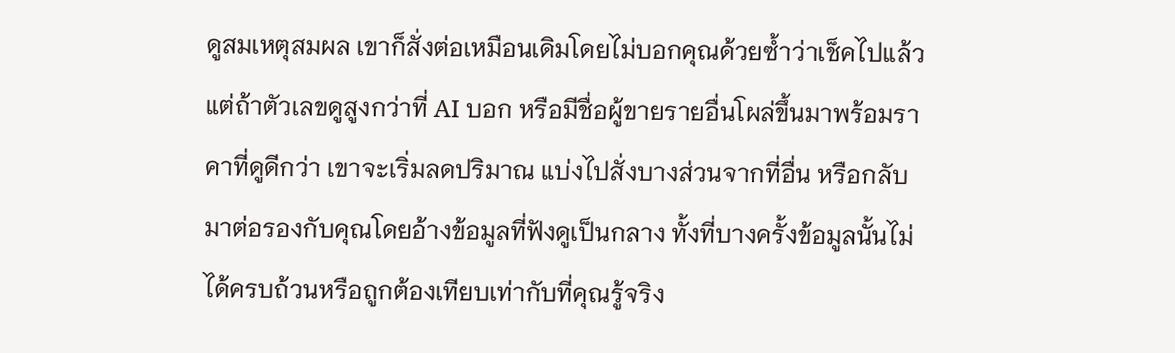ดูสมเหตุสมผล เขาก็สั่งต่อเหมือนเดิมโดยไม่บอกคุณด้วยซ้ำว่าเช็คไปแล้ว แต่ถ้าตัวเลขดูสูงกว่าที่ AI บอก หรือมีชื่อผู้ขายรายอื่นโผล่ขึ้นมาพร้อมราคาที่ดูดีกว่า เขาจะเริ่มลดปริมาณ แบ่งไปสั่งบางส่วนจากที่อื่น หรือกลับมาต่อรองกับคุณโดยอ้างข้อมูลที่ฟังดูเป็นกลาง ทั้งที่บางครั้งข้อมูลนั้นไม่ได้ครบถ้วนหรือถูกต้องเทียบเท่ากับที่คุณรู้จริง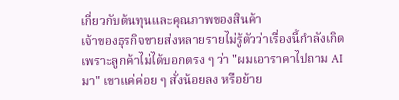เกี่ยวกับต้นทุนและคุณภาพของสินค้า
เจ้าของธุรกิจขายส่งหลายรายไม่รู้ตัวว่าเรื่องนี้กำลังเกิด เพราะลูกค้าไม่ได้บอกตรง ๆ ว่า "ผมเอาราคาไปถาม AI มา" เขาแค่ค่อย ๆ สั่งน้อยลง หรือย้าย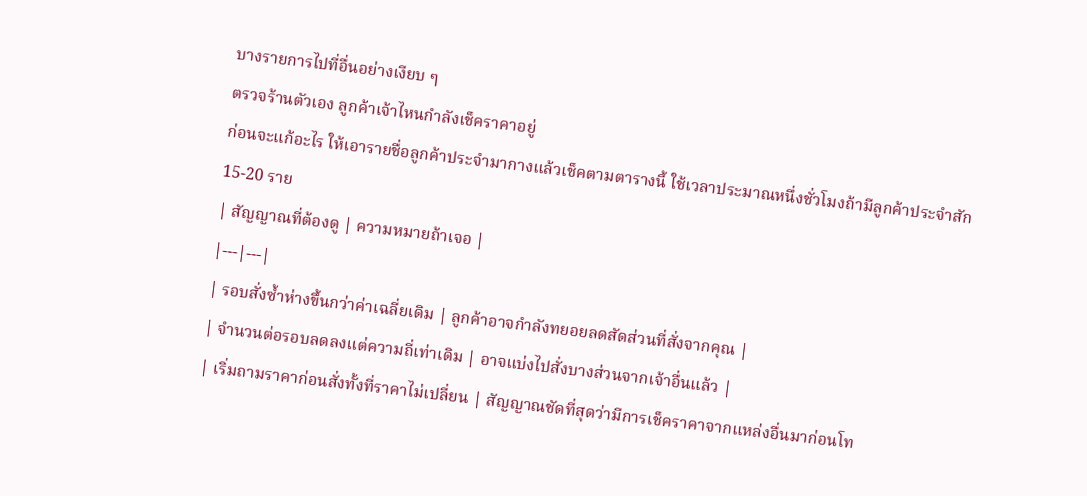บางรายการไปที่อื่นอย่างเงียบ ๆ
ตรวจร้านตัวเอง ลูกค้าเจ้าไหนกำลังเช็คราคาอยู่
ก่อนจะแก้อะไร ให้เอารายชื่อลูกค้าประจำมากางแล้วเช็คตามตารางนี้ ใช้เวลาประมาณหนึ่งชั่วโมงถ้ามีลูกค้าประจำสัก 15-20 ราย
| สัญญาณที่ต้องดู | ความหมายถ้าเจอ |
|---|---|
| รอบสั่งซ้ำห่างขึ้นกว่าค่าเฉลี่ยเดิม | ลูกค้าอาจกำลังทยอยลดสัดส่วนที่สั่งจากคุณ |
| จำนวนต่อรอบลดลงแต่ความถี่เท่าเดิม | อาจแบ่งไปสั่งบางส่วนจากเจ้าอื่นแล้ว |
| เริ่มถามราคาก่อนสั่งทั้งที่ราคาไม่เปลี่ยน | สัญญาณชัดที่สุดว่ามีการเช็คราคาจากแหล่งอื่นมาก่อนโท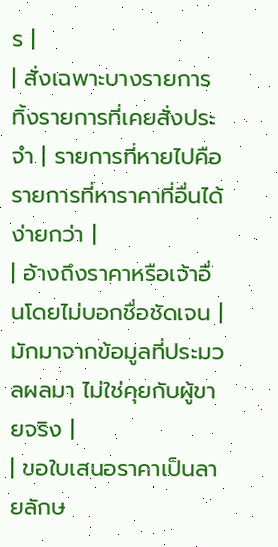ร |
| สั่งเฉพาะบางรายการ ทิ้งรายการที่เคยสั่งประจำ | รายการที่หายไปคือรายการที่หาราคาที่อื่นได้ง่ายกว่า |
| อ้างถึงราคาหรือเจ้าอื่นโดยไม่บอกชื่อชัดเจน | มักมาจากข้อมูลที่ประมวลผลมา ไม่ใช่คุยกับผู้ขายจริง |
| ขอใบเสนอราคาเป็นลายลักษ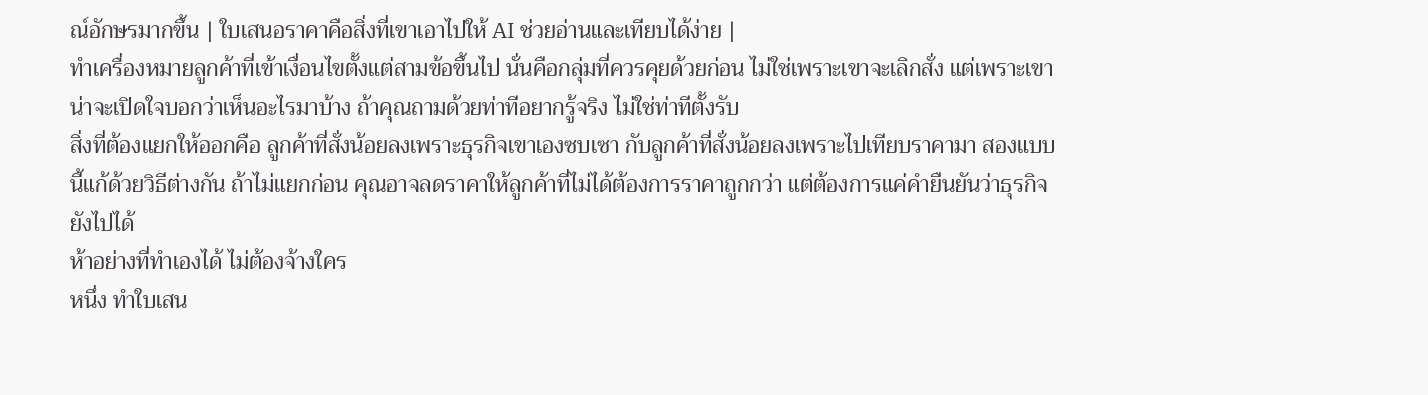ณ์อักษรมากขึ้น | ใบเสนอราคาคือสิ่งที่เขาเอาไปให้ AI ช่วยอ่านและเทียบได้ง่าย |
ทำเครื่องหมายลูกค้าที่เข้าเงื่อนไขตั้งแต่สามข้อขึ้นไป นั่นคือกลุ่มที่ควรคุยด้วยก่อน ไม่ใช่เพราะเขาจะเลิกสั่ง แต่เพราะเขาน่าจะเปิดใจบอกว่าเห็นอะไรมาบ้าง ถ้าคุณถามด้วยท่าทีอยากรู้จริง ไม่ใช่ท่าทีตั้งรับ
สิ่งที่ต้องแยกให้ออกคือ ลูกค้าที่สั่งน้อยลงเพราะธุรกิจเขาเองซบเซา กับลูกค้าที่สั่งน้อยลงเพราะไปเทียบราคามา สองแบบนี้แก้ด้วยวิธีต่างกัน ถ้าไม่แยกก่อน คุณอาจลดราคาให้ลูกค้าที่ไม่ได้ต้องการราคาถูกกว่า แต่ต้องการแค่คำยืนยันว่าธุรกิจยังไปได้
ห้าอย่างที่ทำเองได้ ไม่ต้องจ้างใคร
หนึ่ง ทำใบเสน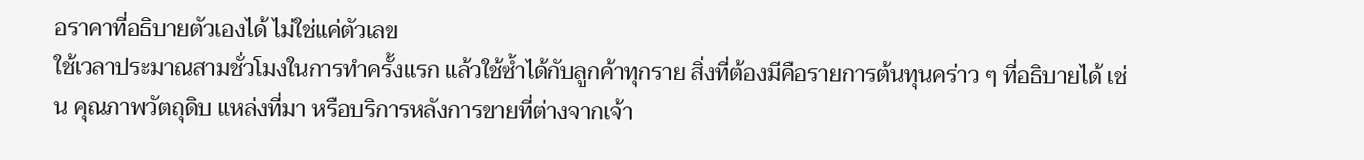อราคาที่อธิบายตัวเองได้ ไม่ใช่แค่ตัวเลข
ใช้เวลาประมาณสามชั่วโมงในการทำครั้งแรก แล้วใช้ซ้ำได้กับลูกค้าทุกราย สิ่งที่ต้องมีคือรายการต้นทุนคร่าว ๆ ที่อธิบายได้ เช่น คุณภาพวัตถุดิบ แหล่งที่มา หรือบริการหลังการขายที่ต่างจากเจ้า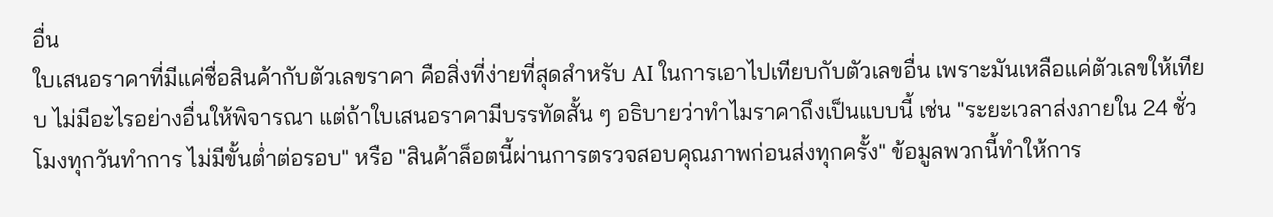อื่น
ใบเสนอราคาที่มีแค่ชื่อสินค้ากับตัวเลขราคา คือสิ่งที่ง่ายที่สุดสำหรับ AI ในการเอาไปเทียบกับตัวเลขอื่น เพราะมันเหลือแค่ตัวเลขให้เทียบ ไม่มีอะไรอย่างอื่นให้พิจารณา แต่ถ้าใบเสนอราคามีบรรทัดสั้น ๆ อธิบายว่าทำไมราคาถึงเป็นแบบนี้ เช่น "ระยะเวลาส่งภายใน 24 ชั่วโมงทุกวันทำการ ไม่มีขั้นต่ำต่อรอบ" หรือ "สินค้าล็อตนี้ผ่านการตรวจสอบคุณภาพก่อนส่งทุกครั้ง" ข้อมูลพวกนี้ทำให้การ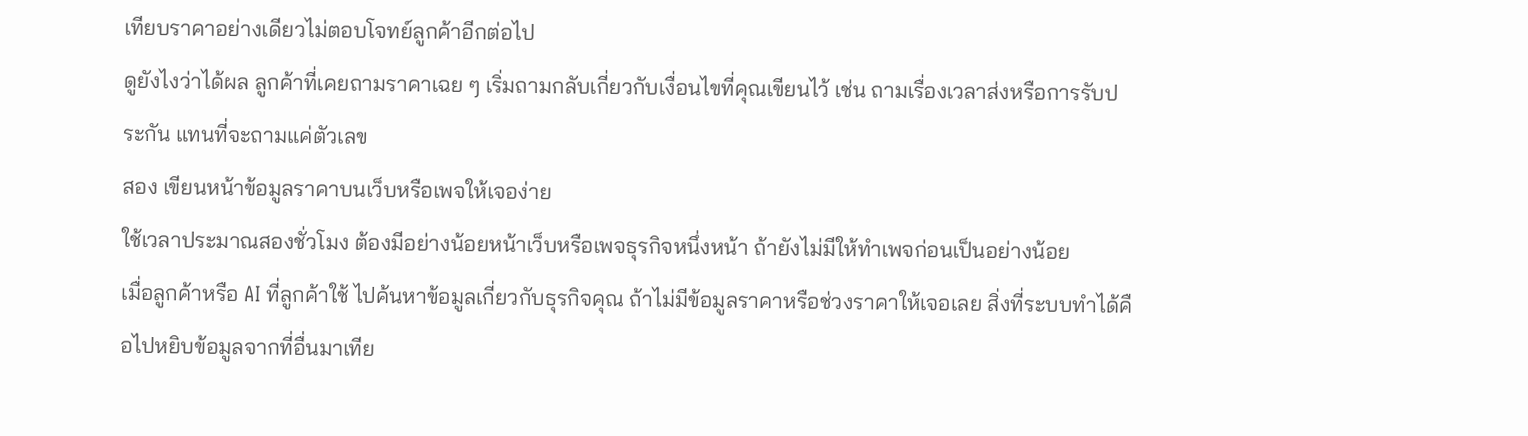เทียบราคาอย่างเดียวไม่ตอบโจทย์ลูกค้าอีกต่อไป
ดูยังไงว่าได้ผล ลูกค้าที่เคยถามราคาเฉย ๆ เริ่มถามกลับเกี่ยวกับเงื่อนไขที่คุณเขียนไว้ เช่น ถามเรื่องเวลาส่งหรือการรับประกัน แทนที่จะถามแค่ตัวเลข
สอง เขียนหน้าข้อมูลราคาบนเว็บหรือเพจให้เจอง่าย
ใช้เวลาประมาณสองชั่วโมง ต้องมีอย่างน้อยหน้าเว็บหรือเพจธุรกิจหนึ่งหน้า ถ้ายังไม่มีให้ทำเพจก่อนเป็นอย่างน้อย
เมื่อลูกค้าหรือ AI ที่ลูกค้าใช้ ไปค้นหาข้อมูลเกี่ยวกับธุรกิจคุณ ถ้าไม่มีข้อมูลราคาหรือช่วงราคาให้เจอเลย สิ่งที่ระบบทำได้คือไปหยิบข้อมูลจากที่อื่นมาเทีย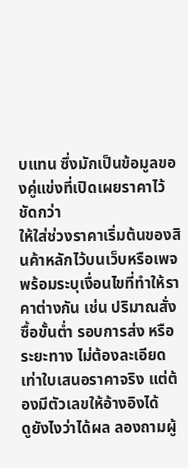บแทน ซึ่งมักเป็นข้อมูลของคู่แข่งที่เปิดเผยราคาไว้ชัดกว่า
ให้ใส่ช่วงราคาเริ่มต้นของสินค้าหลักไว้บนเว็บหรือเพจ พร้อมระบุเงื่อนไขที่ทำให้ราคาต่างกัน เช่น ปริมาณสั่งซื้อขั้นต่ำ รอบการส่ง หรือระยะทาง ไม่ต้องละเอียดเท่าใบเสนอราคาจริง แต่ต้องมีตัวเลขให้อ้างอิงได้
ดูยังไงว่าได้ผล ลองถามผู้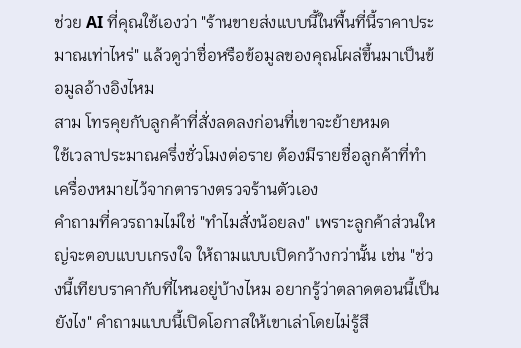ช่วย AI ที่คุณใช้เองว่า "ร้านขายส่งแบบนี้ในพื้นที่นี้ราคาประมาณเท่าไหร่" แล้วดูว่าชื่อหรือข้อมูลของคุณโผล่ขึ้นมาเป็นข้อมูลอ้างอิงไหม
สาม โทรคุยกับลูกค้าที่สั่งลดลงก่อนที่เขาจะย้ายหมด
ใช้เวลาประมาณครึ่งชั่วโมงต่อราย ต้องมีรายชื่อลูกค้าที่ทำเครื่องหมายไว้จากตารางตรวจร้านตัวเอง
คำถามที่ควรถามไม่ใช่ "ทำไมสั่งน้อยลง" เพราะลูกค้าส่วนใหญ่จะตอบแบบเกรงใจ ให้ถามแบบเปิดกว้างกว่านั้น เช่น "ช่วงนี้เทียบราคากับที่ไหนอยู่บ้างไหม อยากรู้ว่าตลาดตอนนี้เป็นยังไง" คำถามแบบนี้เปิดโอกาสให้เขาเล่าโดยไม่รู้สึ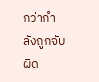กว่ากำลังถูกจับผิด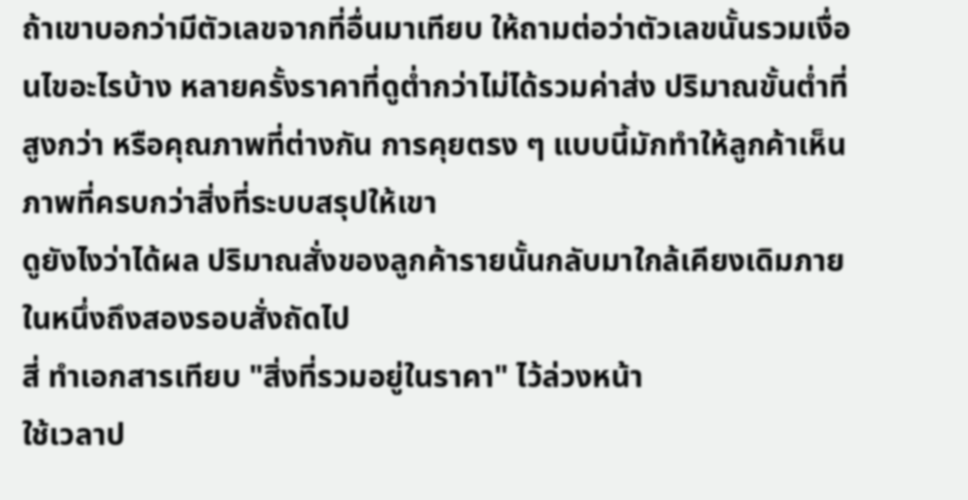ถ้าเขาบอกว่ามีตัวเลขจากที่อื่นมาเทียบ ให้ถามต่อว่าตัวเลขนั้นรวมเงื่อนไขอะไรบ้าง หลายครั้งราคาที่ดูต่ำกว่าไม่ได้รวมค่าส่ง ปริมาณขั้นต่ำที่สูงกว่า หรือคุณภาพที่ต่างกัน การคุยตรง ๆ แบบนี้มักทำให้ลูกค้าเห็นภาพที่ครบกว่าสิ่งที่ระบบสรุปให้เขา
ดูยังไงว่าได้ผล ปริมาณสั่งของลูกค้ารายนั้นกลับมาใกล้เคียงเดิมภายในหนึ่งถึงสองรอบสั่งถัดไป
สี่ ทำเอกสารเทียบ "สิ่งที่รวมอยู่ในราคา" ไว้ล่วงหน้า
ใช้เวลาป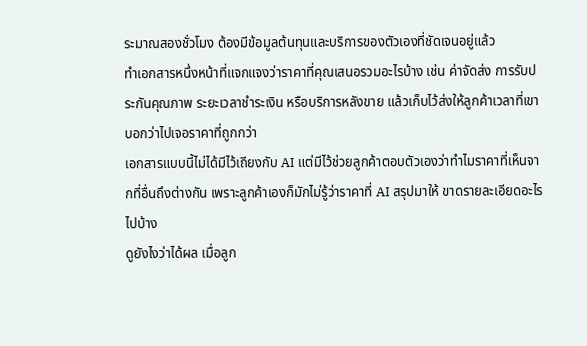ระมาณสองชั่วโมง ต้องมีข้อมูลต้นทุนและบริการของตัวเองที่ชัดเจนอยู่แล้ว
ทำเอกสารหนึ่งหน้าที่แจกแจงว่าราคาที่คุณเสนอรวมอะไรบ้าง เช่น ค่าจัดส่ง การรับประกันคุณภาพ ระยะเวลาชำระเงิน หรือบริการหลังขาย แล้วเก็บไว้ส่งให้ลูกค้าเวลาที่เขาบอกว่าไปเจอราคาที่ถูกกว่า
เอกสารแบบนี้ไม่ได้มีไว้เถียงกับ AI แต่มีไว้ช่วยลูกค้าตอบตัวเองว่าทำไมราคาที่เห็นจากที่อื่นถึงต่างกัน เพราะลูกค้าเองก็มักไม่รู้ว่าราคาที่ AI สรุปมาให้ ขาดรายละเอียดอะไรไปบ้าง
ดูยังไงว่าได้ผล เมื่อลูก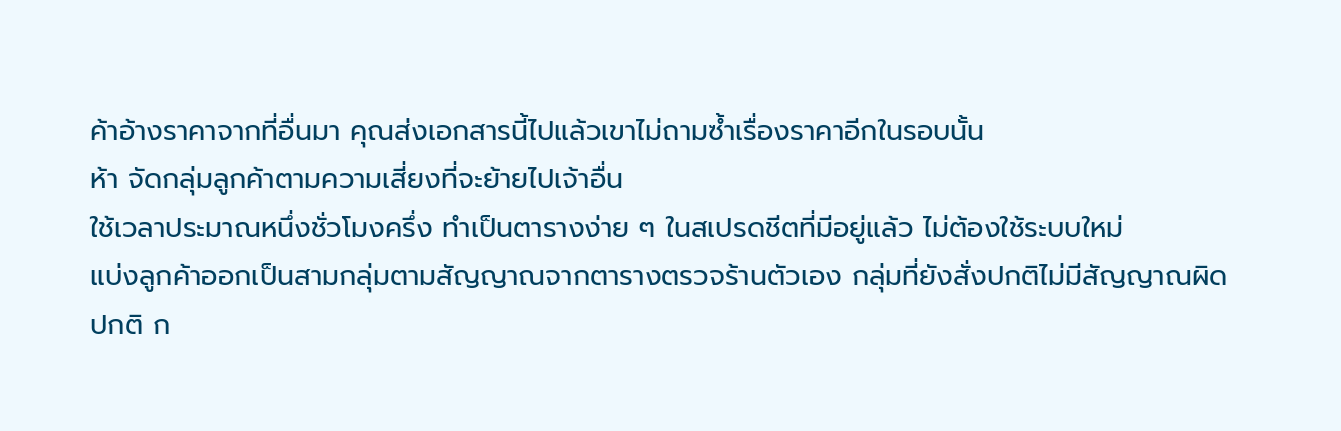ค้าอ้างราคาจากที่อื่นมา คุณส่งเอกสารนี้ไปแล้วเขาไม่ถามซ้ำเรื่องราคาอีกในรอบนั้น
ห้า จัดกลุ่มลูกค้าตามความเสี่ยงที่จะย้ายไปเจ้าอื่น
ใช้เวลาประมาณหนึ่งชั่วโมงครึ่ง ทำเป็นตารางง่าย ๆ ในสเปรดชีตที่มีอยู่แล้ว ไม่ต้องใช้ระบบใหม่
แบ่งลูกค้าออกเป็นสามกลุ่มตามสัญญาณจากตารางตรวจร้านตัวเอง กลุ่มที่ยังสั่งปกติไม่มีสัญญาณผิดปกติ ก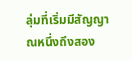ลุ่มที่เริ่มมีสัญญาณหนึ่งถึงสอง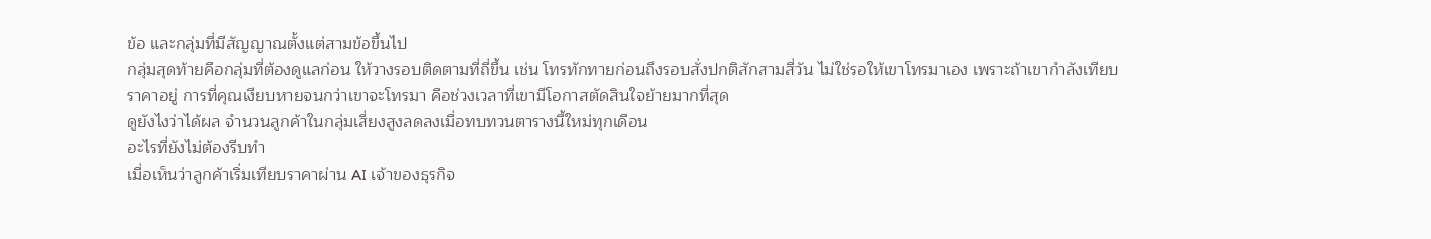ข้อ และกลุ่มที่มีสัญญาณตั้งแต่สามข้อขึ้นไป
กลุ่มสุดท้ายคือกลุ่มที่ต้องดูแลก่อน ให้วางรอบติดตามที่ถี่ขึ้น เช่น โทรทักทายก่อนถึงรอบสั่งปกติสักสามสี่วัน ไม่ใช่รอให้เขาโทรมาเอง เพราะถ้าเขากำลังเทียบราคาอยู่ การที่คุณเงียบหายจนกว่าเขาจะโทรมา คือช่วงเวลาที่เขามีโอกาสตัดสินใจย้ายมากที่สุด
ดูยังไงว่าได้ผล จำนวนลูกค้าในกลุ่มเสี่ยงสูงลดลงเมื่อทบทวนตารางนี้ใหม่ทุกเดือน
อะไรที่ยังไม่ต้องรีบทำ
เมื่อเห็นว่าลูกค้าเริ่มเทียบราคาผ่าน AI เจ้าของธุรกิจ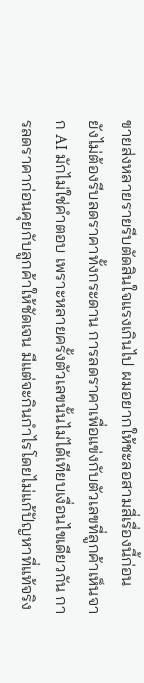ขายส่งหลายรายรีบตัดสินใจแรงเกินไป ผมอยากให้ชะลอสามสี่เรื่องนี้ก่อน
ยังไม่ต้องรีบลดราคาทั้งกระดาน การลดราคาเพื่อแข่งกับตัวเลขที่ลูกค้าเห็นจาก AI มักไม่ใช่คำตอบ เพราะหลายครั้งตัวเลขนั้นไม่ได้เทียบเงื่อนไขเดียวกัน การลดราคาก่อนคุยกับลูกค้าให้ชัดเจน มีแต่จะกินกำไรโดยไม่แก้ปัญหาที่แท้จริง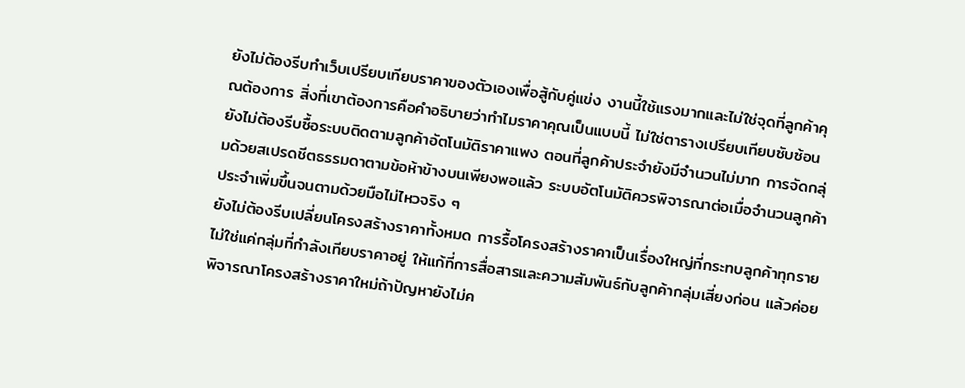ยังไม่ต้องรีบทำเว็บเปรียบเทียบราคาของตัวเองเพื่อสู้กับคู่แข่ง งานนี้ใช้แรงมากและไม่ใช่จุดที่ลูกค้าคุณต้องการ สิ่งที่เขาต้องการคือคำอธิบายว่าทำไมราคาคุณเป็นแบบนี้ ไม่ใช่ตารางเปรียบเทียบซับซ้อน
ยังไม่ต้องรีบซื้อระบบติดตามลูกค้าอัตโนมัติราคาแพง ตอนที่ลูกค้าประจำยังมีจำนวนไม่มาก การจัดกลุ่มด้วยสเปรดชีตธรรมดาตามข้อห้าข้างบนเพียงพอแล้ว ระบบอัตโนมัติควรพิจารณาต่อเมื่อจำนวนลูกค้าประจำเพิ่มขึ้นจนตามด้วยมือไม่ไหวจริง ๆ
ยังไม่ต้องรีบเปลี่ยนโครงสร้างราคาทั้งหมด การรื้อโครงสร้างราคาเป็นเรื่องใหญ่ที่กระทบลูกค้าทุกราย ไม่ใช่แค่กลุ่มที่กำลังเทียบราคาอยู่ ให้แก้ที่การสื่อสารและความสัมพันธ์กับลูกค้ากลุ่มเสี่ยงก่อน แล้วค่อยพิจารณาโครงสร้างราคาใหม่ถ้าปัญหายังไม่ค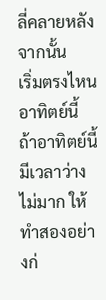ลี่คลายหลังจากนั้น
เริ่มตรงไหนอาทิตย์นี้
ถ้าอาทิตย์นี้มีเวลาว่างไม่มาก ให้ทำสองอย่างก่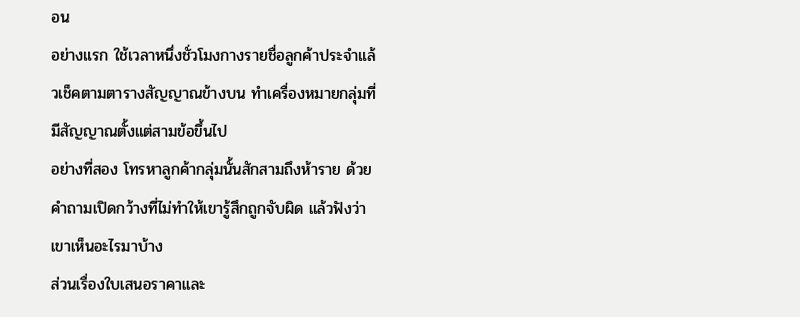อน
อย่างแรก ใช้เวลาหนึ่งชั่วโมงกางรายชื่อลูกค้าประจำแล้วเช็คตามตารางสัญญาณข้างบน ทำเครื่องหมายกลุ่มที่มีสัญญาณตั้งแต่สามข้อขึ้นไป
อย่างที่สอง โทรหาลูกค้ากลุ่มนั้นสักสามถึงห้าราย ด้วยคำถามเปิดกว้างที่ไม่ทำให้เขารู้สึกถูกจับผิด แล้วฟังว่าเขาเห็นอะไรมาบ้าง
ส่วนเรื่องใบเสนอราคาและ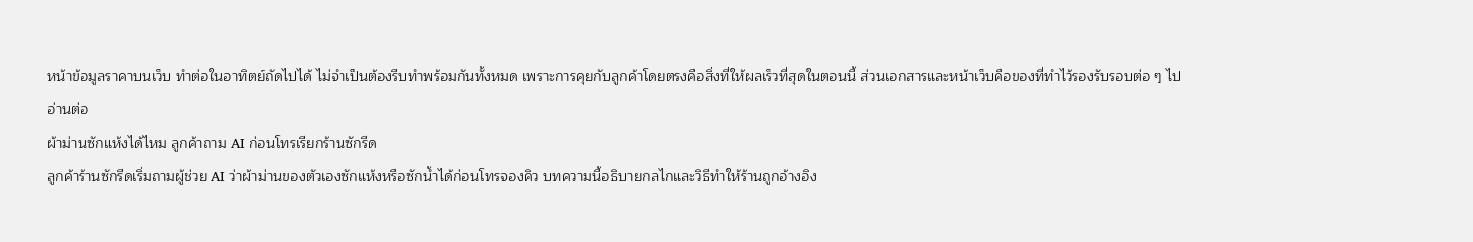หน้าข้อมูลราคาบนเว็บ ทำต่อในอาทิตย์ถัดไปได้ ไม่จำเป็นต้องรีบทำพร้อมกันทั้งหมด เพราะการคุยกับลูกค้าโดยตรงคือสิ่งที่ให้ผลเร็วที่สุดในตอนนี้ ส่วนเอกสารและหน้าเว็บคือของที่ทำไว้รองรับรอบต่อ ๆ ไป
อ่านต่อ
ผ้าม่านซักแห้งได้ไหม ลูกค้าถาม AI ก่อนโทรเรียกร้านซักรีด
ลูกค้าร้านซักรีดเริ่มถามผู้ช่วย AI ว่าผ้าม่านของตัวเองซักแห้งหรือซักน้ำได้ก่อนโทรจองคิว บทความนี้อธิบายกลไกและวิธีทำให้ร้านถูกอ้างอิง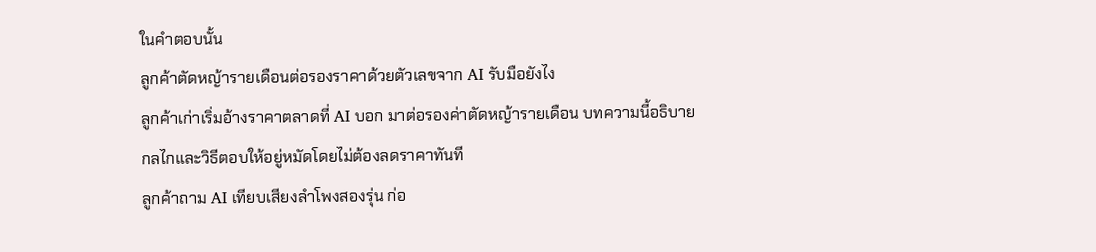ในคำตอบนั้น
ลูกค้าตัดหญ้ารายเดือนต่อรองราคาด้วยตัวเลขจาก AI รับมือยังไง
ลูกค้าเก่าเริ่มอ้างราคาตลาดที่ AI บอก มาต่อรองค่าตัดหญ้ารายเดือน บทความนี้อธิบายกลไกและวิธีตอบให้อยู่หมัดโดยไม่ต้องลดราคาทันที
ลูกค้าถาม AI เทียบเสียงลำโพงสองรุ่น ก่อ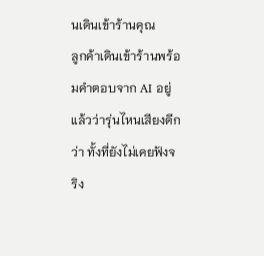นเดินเข้าร้านคุณ
ลูกค้าเดินเข้าร้านพร้อมคำตอบจาก AI อยู่แล้วว่ารุ่นไหนเสียงดีกว่า ทั้งที่ยังไม่เคยฟังจริง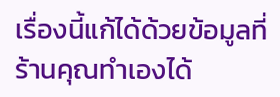เรื่องนี้แก้ได้ด้วยข้อมูลที่ร้านคุณทำเองได้